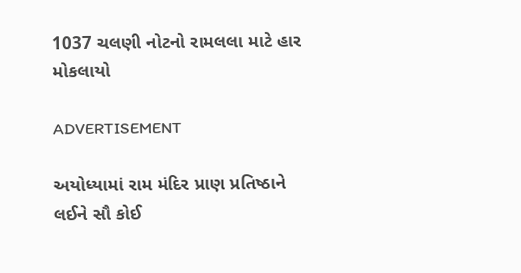1037 ચલણી નોટનો રામલલા માટે હાર મોકલાયો

ADVERTISEMENT

અયોધ્યામાં રામ મંદિર પ્રાણ પ્રતિષ્ઠાને લઈને સૌ કોઈ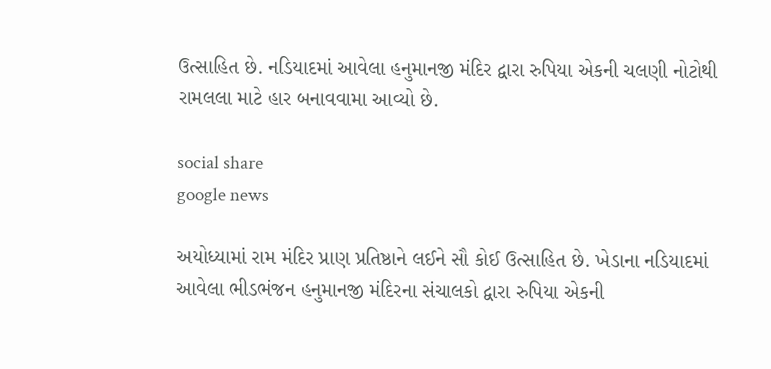ઉત્સાહિત છે. નડિયાદમાં આવેલા હનુમાનજી મંદિર દ્વારા રુપિયા એકની ચલણી નોટોથી રામલલા માટે હાર બનાવવામા આવ્યો છે.

social share
google news

અયોધ્યામાં રામ મંદિર પ્રાણ પ્રતિષ્ઠાને લઈને સૌ કોઈ ઉત્સાહિત છે. ખેડાના નડિયાદમાં આવેલા ભીડભંજન હનુમાનજી મંદિરના સંચાલકો દ્વારા રુપિયા એકની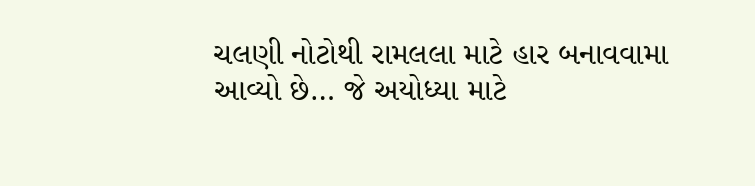ચલણી નોટોથી રામલલા માટે હાર બનાવવામા આવ્યો છે… જે અયોધ્યા માટે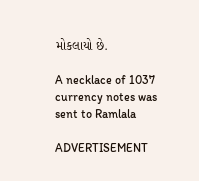મોકલાયો છે.

A necklace of 1037 currency notes was sent to Ramlala

ADVERTISEMENT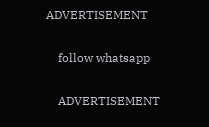ADVERTISEMENT

    follow whatsapp

    ADVERTISEMENT